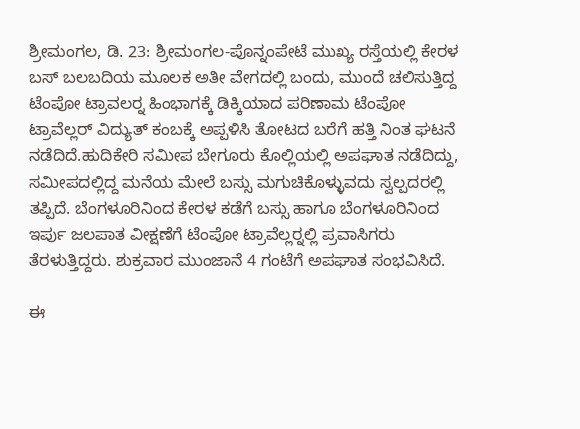ಶ್ರೀಮಂಗಲ, ಡಿ. 23: ಶ್ರೀಮಂಗಲ-ಪೊನ್ನಂಪೇಟೆ ಮುಖ್ಯ ರಸ್ತೆಯಲ್ಲಿ ಕೇರಳ ಬಸ್ ಬಲಬದಿಯ ಮೂಲಕ ಅತೀ ವೇಗದಲ್ಲಿ ಬಂದು, ಮುಂದೆ ಚಲಿಸುತ್ತಿದ್ದ ಟೆಂಪೋ ಟ್ರಾವಲರ್‍ನ ಹಿಂಭಾಗಕ್ಕೆ ಡಿಕ್ಕಿಯಾದ ಪರಿಣಾಮ ಟೆಂಪೋ ಟ್ರಾವೆಲ್ಲರ್ ವಿದ್ಯುತ್ ಕಂಬಕ್ಕೆ ಅಪ್ಪಳಿಸಿ ತೋಟದ ಬರೆಗೆ ಹತ್ತಿ ನಿಂತ ಘಟನೆ ನಡೆದಿದೆ.ಹುದಿಕೇರಿ ಸಮೀಪ ಬೇಗೂರು ಕೊಲ್ಲಿಯಲ್ಲಿ ಅಪಘಾತ ನಡೆದಿದ್ದು, ಸಮೀಪದಲ್ಲಿದ್ದ ಮನೆಯ ಮೇಲೆ ಬಸ್ಸು ಮಗುಚಿಕೊಳ್ಳುವದು ಸ್ವಲ್ಪದರಲ್ಲಿ ತಪ್ಪಿದೆ. ಬೆಂಗಳೂರಿನಿಂದ ಕೇರಳ ಕಡೆಗೆ ಬಸ್ಸು ಹಾಗೂ ಬೆಂಗಳೂರಿನಿಂದ ಇರ್ಪು ಜಲಪಾತ ವೀಕ್ಷಣೆಗೆ ಟೆಂಪೋ ಟ್ರಾವೆಲ್ಲರ್‍ನಲ್ಲಿ ಪ್ರವಾಸಿಗರು ತೆರಳುತ್ತಿದ್ದರು. ಶುಕ್ರವಾರ ಮುಂಜಾನೆ 4 ಗಂಟೆಗೆ ಅಪಘಾತ ಸಂಭವಿಸಿದೆ.

ಈ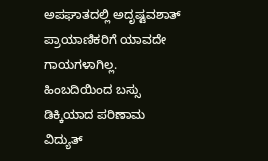ಅಪಘಾತದಲ್ಲಿ ಅದೃಷ್ಟವಶಾತ್ ಪ್ರಾಯಾಣಿಕರಿಗೆ ಯಾವದೇ ಗಾಯಗಳಾಗಿಲ್ಲ. ಹಿಂಬದಿಯಿಂದ ಬಸ್ಸು ಡಿಕ್ಕಿಯಾದ ಪರಿಣಾಮ ವಿದ್ಯುತ್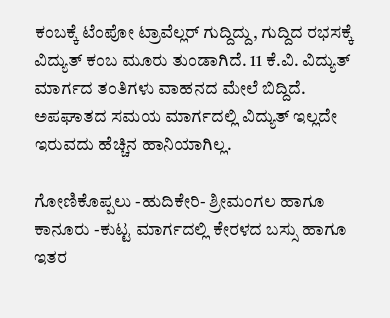ಕಂಬಕ್ಕೆ ಟೆಂಪೋ ಟ್ರಾವೆಲ್ಲರ್ ಗುದ್ದಿದ್ದು, ಗುದ್ದಿದ ರಭಸಕ್ಕೆ ವಿದ್ಯುತ್ ಕಂಬ ಮೂರು ತುಂಡಾಗಿದೆ. 11 ಕೆ.ವಿ. ವಿದ್ಯುತ್ ಮಾರ್ಗದ ತಂತಿಗಳು ವಾಹನದ ಮೇಲೆ ಬಿದ್ದಿದೆ. ಅಪಘಾತದ ಸಮಯ ಮಾರ್ಗದಲ್ಲಿ ವಿದ್ಯುತ್ ಇಲ್ಲದೇ ಇರುವದು ಹೆಚ್ಚಿನ ಹಾನಿಯಾಗಿಲ್ಲ.

ಗೋಣಿಕೊಪ್ಪಲು -ಹುದಿಕೇರಿ- ಶ್ರೀಮಂಗಲ ಹಾಗೂ ಕಾನೂರು -ಕುಟ್ಟ ಮಾರ್ಗದಲ್ಲಿ ಕೇರಳದ ಬಸ್ಸು ಹಾಗೂ ಇತರ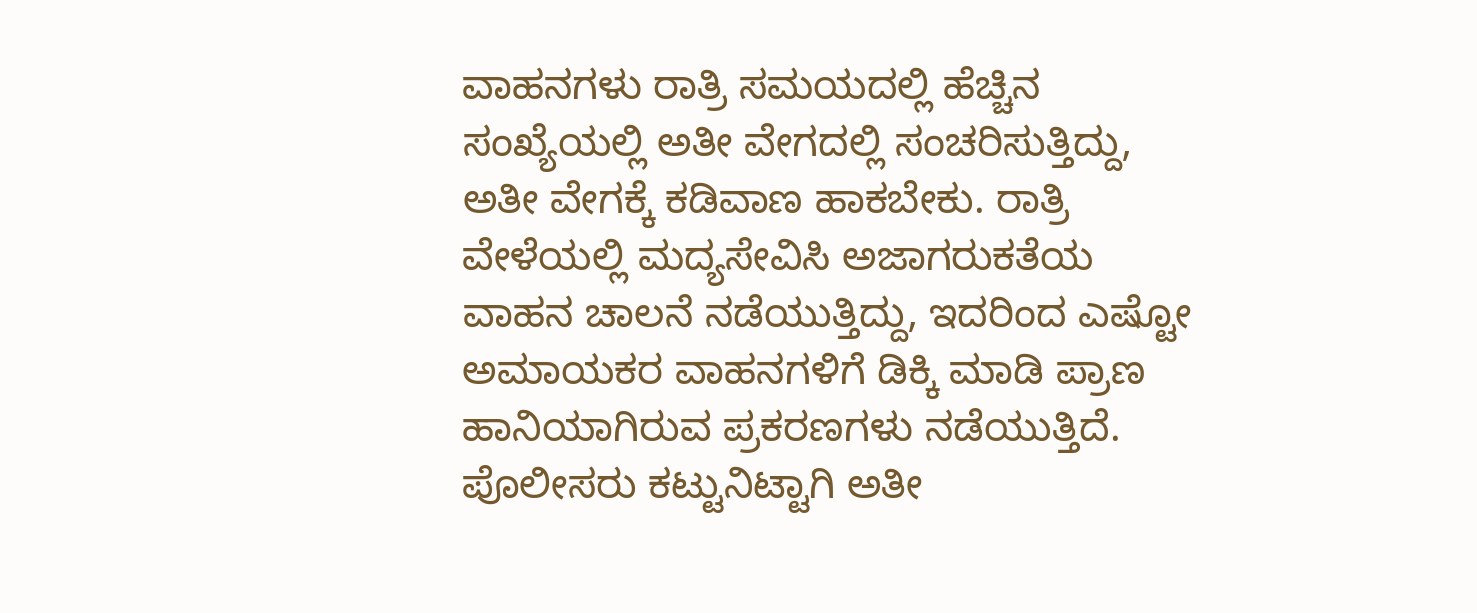ವಾಹನಗಳು ರಾತ್ರಿ ಸಮಯದಲ್ಲಿ ಹೆಚ್ಚಿನ ಸಂಖ್ಯೆಯಲ್ಲಿ ಅತೀ ವೇಗದಲ್ಲಿ ಸಂಚರಿಸುತ್ತಿದ್ದು, ಅತೀ ವೇಗಕ್ಕೆ ಕಡಿವಾಣ ಹಾಕಬೇಕು. ರಾತ್ರಿ ವೇಳೆಯಲ್ಲಿ ಮದ್ಯಸೇವಿಸಿ ಅಜಾಗರುಕತೆಯ ವಾಹನ ಚಾಲನೆ ನಡೆಯುತ್ತಿದ್ದು, ಇದರಿಂದ ಎಷ್ಟೋ ಅಮಾಯಕರ ವಾಹನಗಳಿಗೆ ಡಿಕ್ಕಿ ಮಾಡಿ ಪ್ರಾಣ ಹಾನಿಯಾಗಿರುವ ಪ್ರಕರಣಗಳು ನಡೆಯುತ್ತಿದೆ. ಪೊಲೀಸರು ಕಟ್ಟುನಿಟ್ಟಾಗಿ ಅತೀ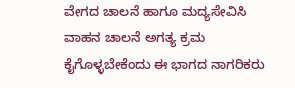ವೇಗದ ಚಾಲನೆ ಹಾಗೂ ಮದ್ಯಸೇವಿಸಿ ವಾಹನ ಚಾಲನೆ ಅಗತ್ಯ ಕ್ರಮ ಕೈಗೊಳ್ಳಬೇಕೆಂದು ಈ ಭಾಗದ ನಾಗರಿಕರು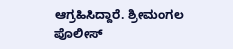ಆಗ್ರಹಿಸಿದ್ದಾರೆ. ಶ್ರೀಮಂಗಲ ಪೊಲೀಸ್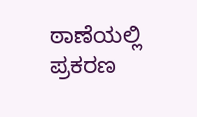ಠಾಣೆಯಲ್ಲಿ ಪ್ರಕರಣ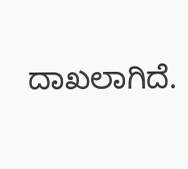ದಾಖಲಾಗಿದೆ.